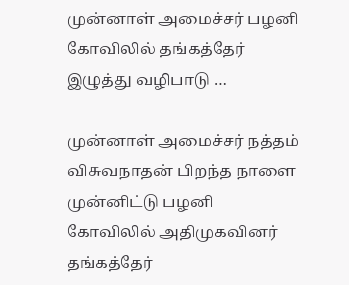முன்னாள் அமைச்சர் பழனி கோவிலில் தங்கத்தேர் இழுத்து வழிபாடு …

முன்னாள் அமைச்சர் நத்தம் விசுவநாதன் பிறந்த நாளை முன்னிட்டு பழனி கோவிலில் அதிமுகவினர் தங்கத்தேர்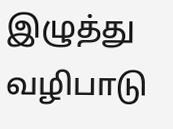இழுத்து வழிபாடு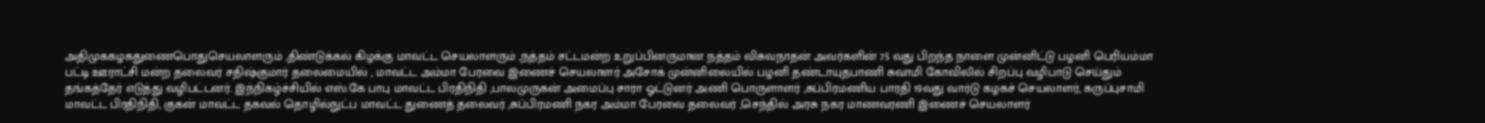அதிமுககழகதுணைபொதுசெயலாளரும் ,திண்டுக்கல் கிழக்கு மாவட்ட செயலாளரும் ,நத்தம் சட்டமன்ற உறுப்பினருமான நத்தம் விசுவநாதன் அவர்களின் 75 வது பிறந்த நாளை முன்னிட்டு பழனி பெரியம்மா பட்டி ஊராட்சி மன்ற தலைவர் சதிஷ்குமார் தலைமையில் , மாவட்ட அம்மா பேரவை இணைச் செயலாளர் அசோக் முன்னிலையில் பழனி தண்டாயுதபாணி சுவாமி கோவிலில் சிறப்பு வழிபாடு செய்தும் தங்கத்தேர் எடுத்து வழிபட்டனர். இந்நிகழ்ச்சியில் எஸ்.கே பாபு மாவட்ட பிரதிநிதி ,பாலமுருகன் அமைப்பு சாரா ஓட்டுனர் அணி பொருளாளர் ,சுப்பிரமணிய பாரதி 19வது வார்டு கழகச் செயலாளர், கருப்புசாமி மாவட்ட பிரதிநிதி, குகன் மாவட்ட தகவல் தொழில்நுட்ப மாவட்ட துணைத் தலைவர் ,சுப்பிரமணி நகர அம்மா பேரவை தலைவர் ,செந்தில் அரசு நகர மாணவரணி இணைச் செயலாளர்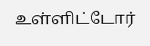உள்ளிட்டோர்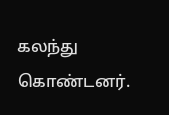கலந்து கொண்டனர்.